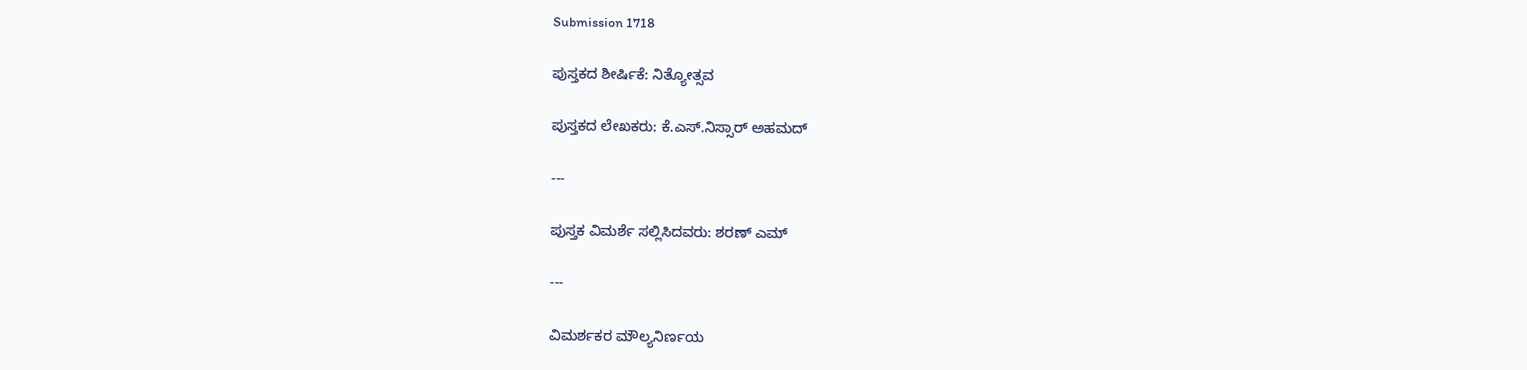Submission 1718

ಪುಸ್ತಕದ ಶೀರ್ಷಿಕೆ: ನಿತ್ಯೋತ್ಸವ

ಪುಸ್ತಕದ ಲೇಖಕರು: ಕೆ.ಎಸ್.ನಿಸ್ಸಾರ್ ಅಹಮದ್

---

ಪುಸ್ತಕ ವಿಮರ್ಶೆ ಸಲ್ಲಿಸಿದವರು: ಶರಣ್ ಎಮ್

---

ವಿಮರ್ಶಕರ ಮೌಲ್ಯನಿರ್ಣಯ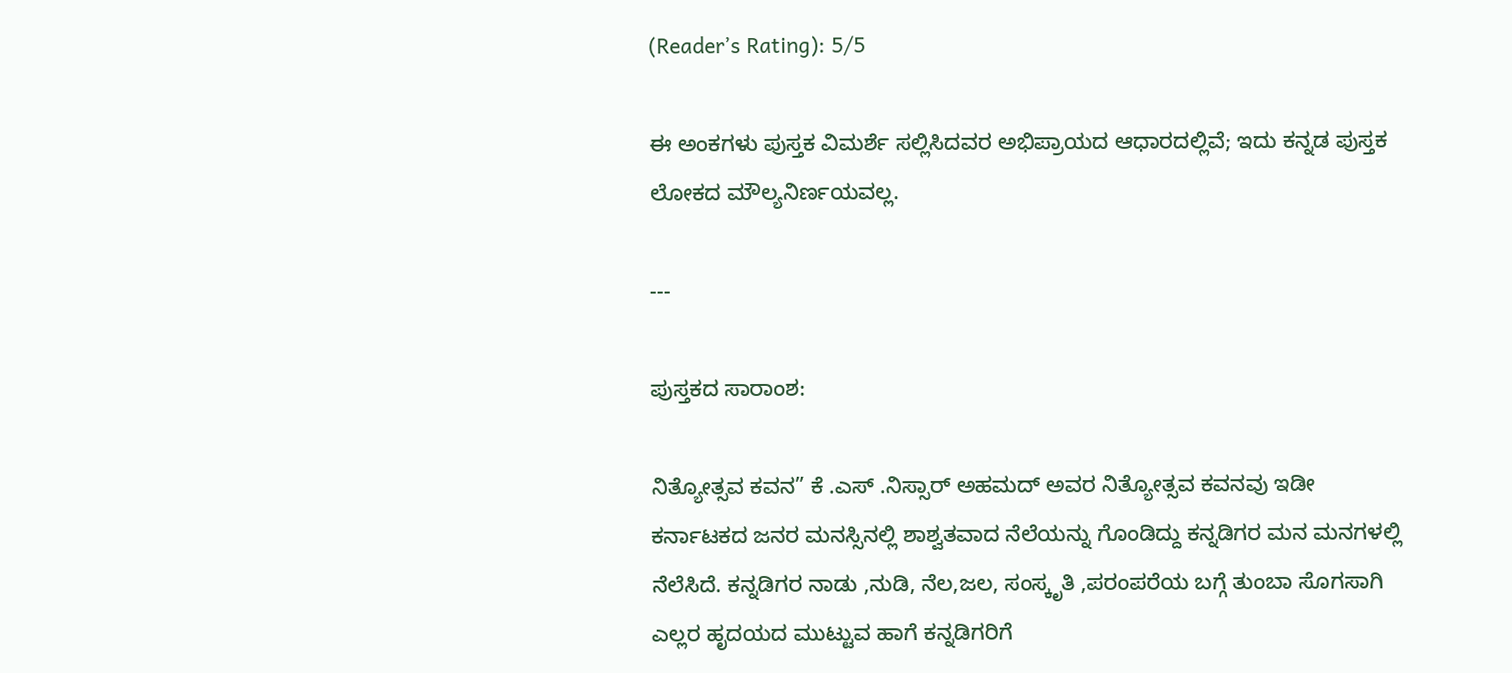(Reader’s Rating): 5/5

ಈ ಅಂಕಗಳು ಪುಸ್ತಕ ವಿಮರ್ಶೆ ಸಲ್ಲಿಸಿದವರ ಅಭಿಪ್ರಾಯದ ಆಧಾರದಲ್ಲಿವೆ; ಇದು ಕನ್ನಡ ಪುಸ್ತಕ ಲೋಕದ ಮೌಲ್ಯನಿರ್ಣಯವಲ್ಲ.

---

ಪುಸ್ತಕದ ಸಾರಾಂಶ:

ನಿತ್ಯೋತ್ಸವ ಕವನ” ಕೆ .ಎಸ್ .ನಿಸ್ಸಾರ್ ಅಹಮದ್ ಅವರ ನಿತ್ಯೋತ್ಸವ ಕವನವು ಇಡೀ ಕರ್ನಾಟಕದ ಜನರ ಮನಸ್ಸಿನಲ್ಲಿ ಶಾಶ್ವತವಾದ ನೆಲೆಯನ್ನು ಗೊಂಡಿದ್ದು ಕನ್ನಡಿಗರ ಮನ ಮನಗಳಲ್ಲಿ ನೆಲೆಸಿದೆ. ಕನ್ನಡಿಗರ ನಾಡು ,ನುಡಿ, ನೆಲ,ಜಲ, ಸಂಸ್ಕೃತಿ ,ಪರಂಪರೆಯ ಬಗ್ಗೆ ತುಂಬಾ ಸೊಗಸಾಗಿ ಎಲ್ಲರ ಹೃದಯದ ಮುಟ್ಟುವ ಹಾಗೆ ಕನ್ನಡಿಗರಿಗೆ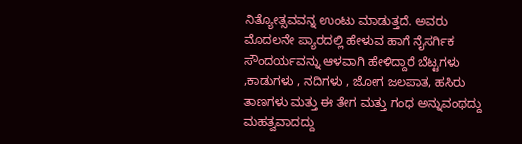ನಿತ್ಯೋತ್ಸವವನ್ನ ಉಂಟು ಮಾಡುತ್ತದೆ. ಅವರು ಮೊದಲನೇ ಪ್ಯಾರದಲ್ಲಿ ಹೇಳುವ ಹಾಗೆ ನೈಸರ್ಗಿಕ ಸೌಂದರ್ಯವನ್ನು ಆಳವಾಗಿ ಹೇಳಿದ್ದಾರೆ ಬೆಟ್ಟಗಳು ,ಕಾಡುಗಳು , ನದಿಗಳು , ಜೋಗ ಜಲಪಾತ, ಹಸಿರು ತಾಣಗಳು ಮತ್ತು ಈ ತೇಗ ಮತ್ತು ಗಂಧ ಅನ್ನುವಂಥದ್ದು ಮಹತ್ವವಾದದ್ದು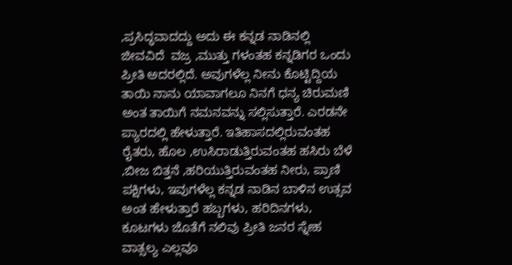,ಪ್ರಸಿದ್ಧವಾದದ್ದು ಅದು ಈ ಕನ್ನಡ ನಾಡಿನಲ್ಲಿ ಜೀವವಿದೆ ‌ ವಜ್ರ ,ಮುತ್ತು ಗಳಂತಹ ಕನ್ನಡಿಗರ ಒಂದು ಪ್ರೀತಿ ಅದರಲ್ಲಿದೆ. ಅವುಗಳೆಲ್ಲ ನೀನು ಕೊಟ್ಟಿದ್ದಿಯ ತಾಯಿ ನಾನು ಯಾವಾಗಲೂ ನಿನಗೆ ಧನ್ಯ ಚಿರುಮಣಿ ಅಂತ ತಾಯಿಗೆ ನಮನವನ್ನು ಸಲ್ಲಿಸುತ್ತಾರೆ. ಎರಡನೇ ಪ್ಯಾರದಲ್ಲಿ ಹೇಳುತ್ತಾರೆ. ಇತಿಹಾಸದಲ್ಲಿರುವಂತಹ ರೈತರು, ಹೊಲ ,ಉಸಿರಾಡುತ್ತಿರುವಂತಹ ಹಸಿರು ಬೆಳೆ ,ಬೀಜ ಬಿತ್ತನೆ ,ಹರಿಯುತ್ತಿರುವಂತಹ ನೀರು, ಪ್ರಾಣಿ ಪಕ್ಷಿಗಳು, ಇವುಗಳೆಲ್ಲ ಕನ್ನಡ ನಾಡಿನ ಬಾಳಿನ ಉತ್ಸವ ಅಂತ ಹೇಳುತ್ತಾರೆ ಹಬ್ಬಗಳು, ಹರಿದಿನಗಳು, ಕೂಟಗಳು ಜೊತೆಗೆ ನಲಿವು ಪ್ರೀತಿ ಜನರ ಸ್ನೇಹ ವಾತ್ಸಲ್ಯ ಎಲ್ಲವೂ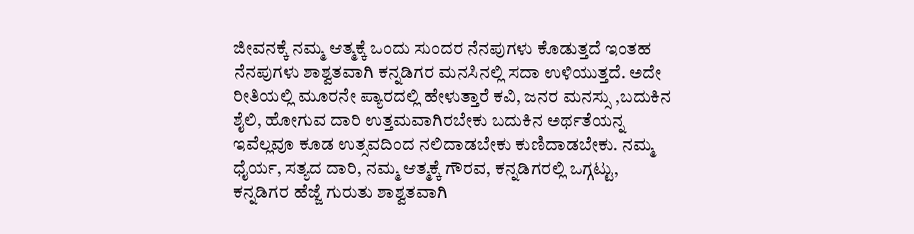ಜೀವನಕ್ಕೆ ನಮ್ಮ ಆತ್ಮಕ್ಕೆ ಒಂದು ಸುಂದರ ನೆನಪುಗಳು ಕೊಡುತ್ತದೆ ಇಂತಹ ನೆನಪುಗಳು ಶಾಶ್ವತವಾಗಿ ಕನ್ನಡಿಗರ ಮನಸಿನಲ್ಲಿ ಸದಾ ಉಳಿಯುತ್ತದೆ. ಅದೇ ರೀತಿಯಲ್ಲಿ ಮೂರನೇ ಪ್ಯಾರದಲ್ಲಿ ಹೇಳುತ್ತಾರೆ ಕವಿ, ಜನರ ಮನಸ್ಸು ,ಬದುಕಿನ ಶೈಲಿ, ಹೋಗುವ ದಾರಿ ಉತ್ತಮವಾಗಿರಬೇಕು ಬದುಕಿನ ಅರ್ಥತೆಯನ್ನ ಇವೆಲ್ಲವೂ ಕೂಡ ಉತ್ಸವದಿಂದ ನಲಿದಾಡಬೇಕು ಕುಣಿದಾಡಬೇಕು. ನಮ್ಮ ಧೈರ್ಯ, ಸತ್ಯದ ದಾರಿ, ನಮ್ಮ ಆತ್ಮಕ್ಕೆ ಗೌರವ, ಕನ್ನಡಿಗರಲ್ಲಿ ಒಗ್ಗಟ್ಟು, ಕನ್ನಡಿಗರ ಹೆಜ್ಜೆ ಗುರುತು ಶಾಶ್ವತವಾಗಿ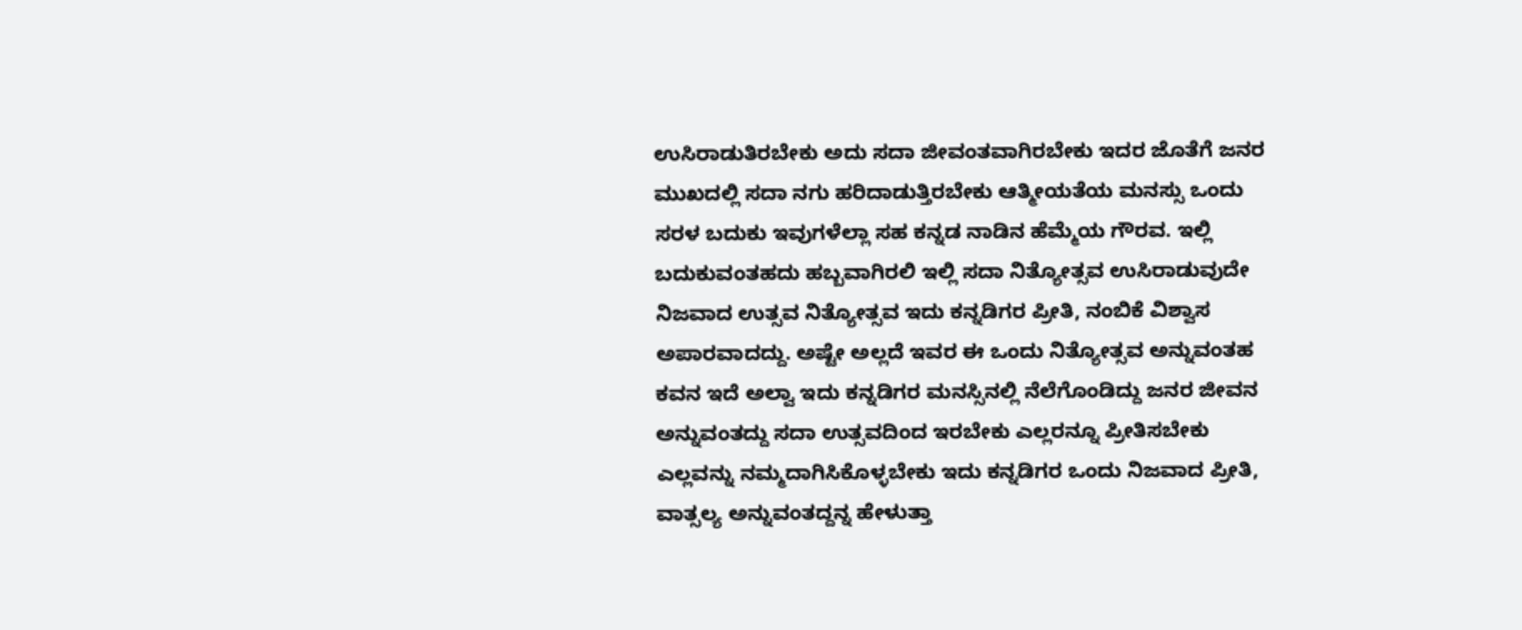ಉಸಿರಾಡುತಿರಬೇಕು ಅದು ಸದಾ ಜೀವಂತವಾಗಿರಬೇಕು ಇದರ ಜೊತೆಗೆ ಜನರ ಮುಖದಲ್ಲಿ ಸದಾ ನಗು ಹರಿದಾಡುತ್ತಿರಬೇಕು ಆತ್ಮೀಯತೆಯ ಮನಸ್ಸು ಒಂದು ಸರಳ ಬದುಕು ಇವುಗಳೆಲ್ಲಾ ಸಹ ಕನ್ನಡ ನಾಡಿನ ಹೆಮ್ಮೆಯ ಗೌರವ. ಇಲ್ಲಿ ಬದುಕುವಂತಹದು ಹಬ್ಬವಾಗಿರಲಿ ಇಲ್ಲಿ ಸದಾ ನಿತ್ಯೋತ್ಸವ ಉಸಿರಾಡುವುದೇ ನಿಜವಾದ ಉತ್ಸವ ನಿತ್ಯೋತ್ಸವ ಇದು ಕನ್ನಡಿಗರ ಪ್ರೀತಿ, ನಂಬಿಕೆ ವಿಶ್ವಾಸ ಅಪಾರವಾದದ್ದು. ಅಷ್ಟೇ ಅಲ್ಲದೆ ಇವರ ಈ ಒಂದು ನಿತ್ಯೋತ್ಸವ ಅನ್ನುವಂತಹ ಕವನ ಇದೆ ಅಲ್ವಾ ಇದು ಕನ್ನಡಿಗರ ಮನಸ್ಸಿನಲ್ಲಿ ನೆಲೆಗೊಂಡಿದ್ದು ಜನರ ಜೀವನ ಅನ್ನುವಂತದ್ದು ಸದಾ ಉತ್ಸವದಿಂದ ಇರಬೇಕು ಎಲ್ಲರನ್ನೂ ಪ್ರೀತಿಸಬೇಕು ಎಲ್ಲವನ್ನು ನಮ್ಮದಾಗಿಸಿಕೊಳ್ಳಬೇಕು ಇದು ಕನ್ನಡಿಗರ ಒಂದು ನಿಜವಾದ ಪ್ರೀತಿ, ವಾತ್ಸಲ್ಯ ಅನ್ನುವಂತದ್ದನ್ನ ಹೇಳುತ್ತಾ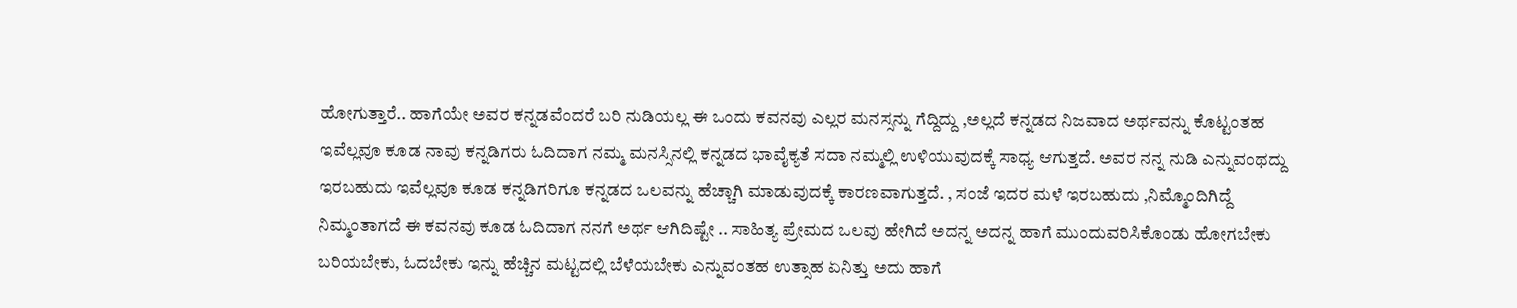ಹೋಗುತ್ತಾರೆ.. ಹಾಗೆಯೇ ಅವರ ಕನ್ನಡವೆಂದರೆ ಬರಿ ನುಡಿಯಲ್ಲ ಈ ಒಂದು ಕವನವು ಎಲ್ಲರ ಮನಸ್ಸನ್ನು ಗೆದ್ದಿದ್ದು ,ಅಲ್ಲದೆ ಕನ್ನಡದ ನಿಜವಾದ ಅರ್ಥವನ್ನು ಕೊಟ್ಟಂತಹ ಇವೆಲ್ಲವೂ ಕೂಡ ನಾವು ಕನ್ನಡಿಗರು ಓದಿದಾಗ ನಮ್ಮ ಮನಸ್ಸಿನಲ್ಲಿ ಕನ್ನಡದ ಭಾವೈಕ್ಯತೆ ಸದಾ ನಮ್ಮಲ್ಲಿ ಉಳಿಯುವುದಕ್ಕೆ ಸಾಧ್ಯ ಆಗುತ್ತದೆ. ಅವರ ನನ್ನ ನುಡಿ ಎನ್ನುವಂಥದ್ದು ಇರಬಹುದು ಇವೆಲ್ಲವೂ ಕೂಡ ಕನ್ನಡಿಗರಿಗೂ ಕನ್ನಡದ ಒಲವನ್ನು ಹೆಚ್ಚಾಗಿ ಮಾಡುವುದಕ್ಕೆ ಕಾರಣವಾಗುತ್ತದೆ. , ಸಂಜೆ ಇದರ ಮಳೆ ಇರಬಹುದು ,ನಿಮ್ಮೊಂದಿಗಿದ್ದೆ ನಿಮ್ಮಂತಾಗದೆ ಈ ಕವನವು ಕೂಡ ಓದಿದಾಗ ನನಗೆ ಅರ್ಥ ಆಗಿದಿಷ್ಟೇ .. ಸಾಹಿತ್ಯ ಪ್ರೇಮದ ಒಲವು ಹೇಗಿದೆ ಅದನ್ನ ಅದನ್ನ ಹಾಗೆ ಮುಂದುವರಿಸಿಕೊಂಡು ಹೋಗಬೇಕು ಬರಿಯಬೇಕು, ಓದಬೇಕು ಇನ್ನು ಹೆಚ್ಚಿನ ಮಟ್ಟದಲ್ಲಿ ಬೆಳೆಯಬೇಕು ಎನ್ನುವಂತಹ ಉತ್ಸಾಹ ಏನಿತ್ತು ಅದು ಹಾಗೆ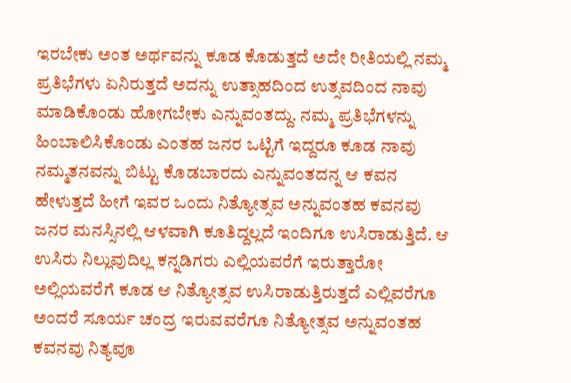ಇರಬೇಕು ಅಂತ ಅರ್ಥವನ್ನು ಕೂಡ ಕೊಡುತ್ತದೆ ಅದೇ ರೀತಿಯಲ್ಲಿ ನಮ್ಮ ಪ್ರತಿಭೆಗಳು ಏನಿರುತ್ತದೆ ಅದನ್ನು ಉತ್ಸಾಹದಿಂದ ಉತ್ಸವದಿಂದ ನಾವು ಮಾಡಿಕೊಂಡು ಹೋಗಬೇಕು ಎನ್ನುವಂತದ್ದು. ನಮ್ಮ ಪ್ರತಿಭೆಗಳನ್ನು ಹಿಂಬಾಲಿಸಿಕೊಂಡು ಎಂತಹ ಜನರ ಒಟ್ಟಿಗೆ ಇದ್ದರೂ ಕೂಡ ನಾವು ನಮ್ಮತನವನ್ನು ಬಿಟ್ಟು ಕೊಡಬಾರದು ಎನ್ನುವಂತದನ್ನ ಆ ಕವನ ಹೇಳುತ್ತದೆ ಹೀಗೆ ಇವರ ಒಂದು ನಿತ್ಯೋತ್ಸವ ಅನ್ನುವಂತಹ ಕವನವು ಜನರ ಮನಸ್ಸಿನಲ್ಲಿ ಆಳವಾಗಿ ಕೂತಿದ್ದಲ್ಲದೆ ಇಂದಿಗೂ ಉಸಿರಾಡುತ್ತಿದೆ. ಆ ಉಸಿರು ನಿಲ್ಲುವುದಿಲ್ಲ ಕನ್ನಡಿಗರು ಎಲ್ಲಿಯವರೆಗೆ ಇರುತ್ತಾರೋ ಅಲ್ಲಿಯವರೆಗೆ ಕೂಡ ಆ ನಿತ್ಯೋತ್ಸವ ಉಸಿರಾಡುತ್ತಿರುತ್ತದೆ ಎಲ್ಲಿವರೆಗೂ ಅಂದರೆ ಸೂರ್ಯ ಚಂದ್ರ ಇರುವವರೆಗೂ ನಿತ್ಯೋತ್ಸವ ಅನ್ನುವಂತಹ ಕವನವು ನಿತ್ಯವೂ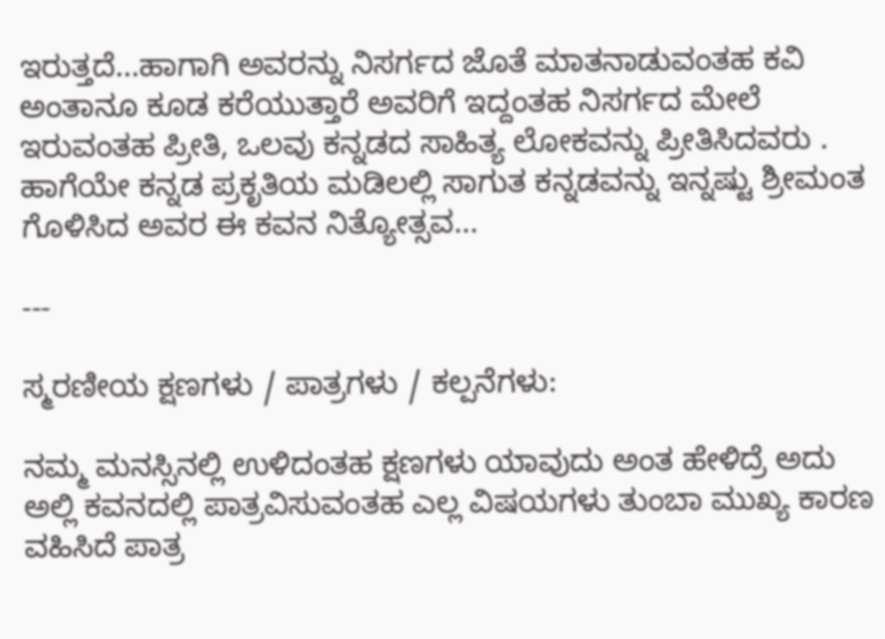ಇರುತ್ತದೆ...ಹಾಗಾಗಿ ಅವರನ್ನು ನಿಸರ್ಗದ ಜೊತೆ ಮಾತನಾಡುವಂತಹ ಕವಿ ಅಂತಾನೂ ಕೂಡ ಕರೆಯುತ್ತಾರೆ ಅವರಿಗೆ ಇದ್ದಂತಹ ನಿಸರ್ಗದ ಮೇಲೆ ಇರುವಂತಹ ಪ್ರೀತಿ, ಒಲವು ಕನ್ನಡದ ಸಾಹಿತ್ಯ ಲೋಕವನ್ನು ಪ್ರೀತಿಸಿದವರು . ಹಾಗೆಯೇ ಕನ್ನಡ ಪ್ರಕೃತಿಯ ಮಡಿಲಲ್ಲಿ ಸಾಗುತ ಕನ್ನಡವನ್ನು ಇನ್ನಷ್ಟು ಶ್ರೀಮಂತ ಗೊಳಿಸಿದ ಅವರ ಈ ಕವನ ನಿತ್ಯೋತ್ಸವ...

---

ಸ್ಮರಣೀಯ ಕ್ಷಣಗಳು / ಪಾತ್ರಗಳು / ಕಲ್ಪನೆಗಳು:

ನಮ್ಮ ಮನಸ್ಸಿನಲ್ಲಿ ಉಳಿದಂತಹ ಕ್ಷಣಗಳು ಯಾವುದು ಅಂತ ಹೇಳಿದ್ರೆ ಅದು ಅಲ್ಲಿ ಕವನದಲ್ಲಿ ಪಾತ್ರವಿಸುವಂತಹ ಎಲ್ಲ ವಿಷಯಗಳು ತುಂಬಾ ಮುಖ್ಯ ಕಾರಣ ವಹಿಸಿದೆ ಪಾತ್ರ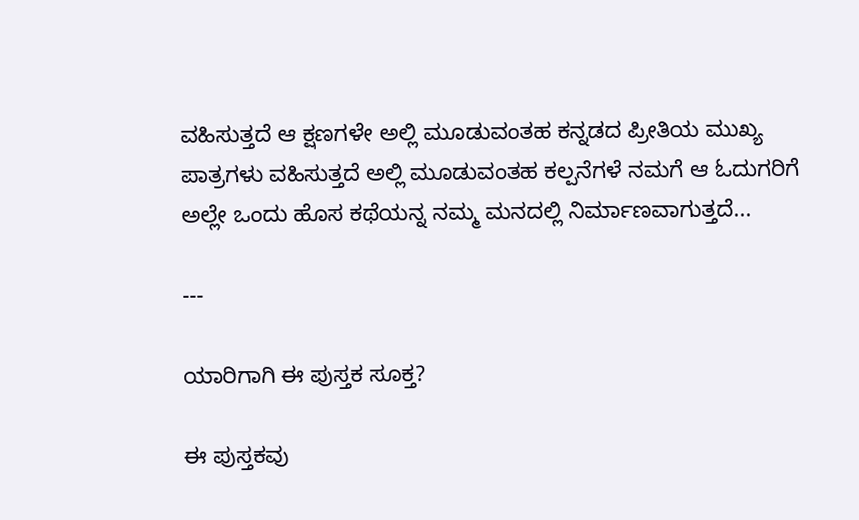ವಹಿಸುತ್ತದೆ ಆ ಕ್ಷಣಗಳೇ ಅಲ್ಲಿ ಮೂಡುವಂತಹ ಕನ್ನಡದ ಪ್ರೀತಿಯ ಮುಖ್ಯ ಪಾತ್ರಗಳು ವಹಿಸುತ್ತದೆ ಅಲ್ಲಿ ಮೂಡುವಂತಹ ಕಲ್ಪನೆಗಳೆ ನಮಗೆ ಆ ಓದುಗರಿಗೆ ಅಲ್ಲೇ ಒಂದು ಹೊಸ ಕಥೆಯನ್ನ ನಮ್ಮ ಮನದಲ್ಲಿ ನಿರ್ಮಾಣವಾಗುತ್ತದೆ...

---

ಯಾರಿಗಾಗಿ ಈ ಪುಸ್ತಕ ಸೂಕ್ತ?

ಈ ಪುಸ್ತಕವು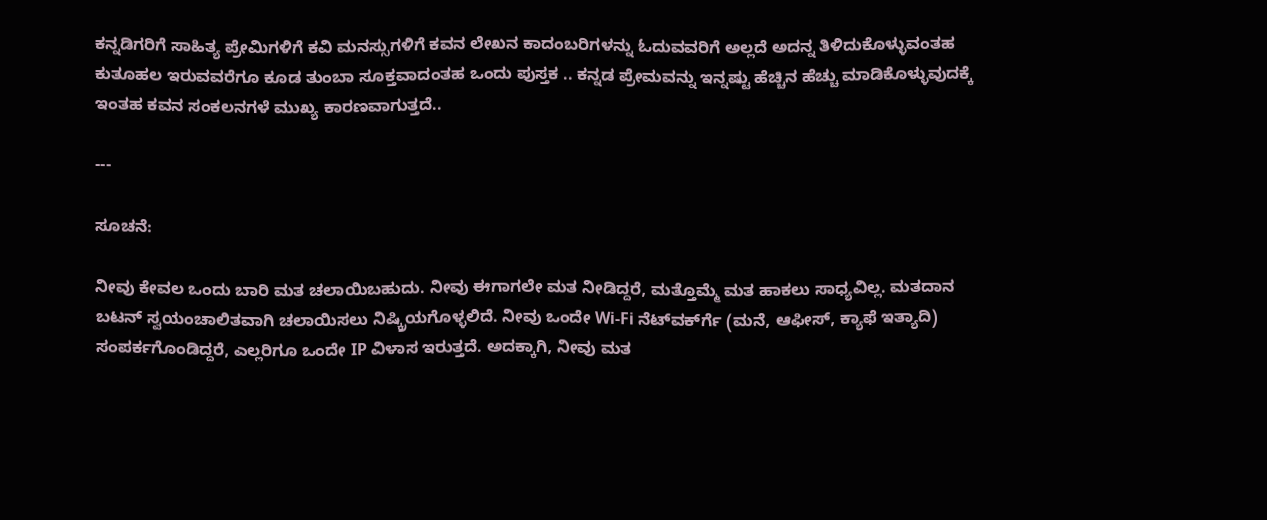ಕನ್ನಡಿಗರಿಗೆ ಸಾಹಿತ್ಯ ಪ್ರೇಮಿಗಳಿಗೆ ಕವಿ ಮನಸ್ಸುಗಳಿಗೆ ಕವನ ಲೇಖನ ಕಾದಂಬರಿಗಳನ್ನು ಓದುವವರಿಗೆ ಅಲ್ಲದೆ ಅದನ್ನ ತಿಳಿದುಕೊಳ್ಳುವಂತಹ ಕುತೂಹಲ ಇರುವವರೆಗೂ ಕೂಡ ತುಂಬಾ ಸೂಕ್ತವಾದಂತಹ ಒಂದು ಪುಸ್ತಕ .. ಕನ್ನಡ ಪ್ರೇಮವನ್ನು ಇನ್ನಷ್ಟು ಹೆಚ್ಚಿನ ಹೆಚ್ಚು ಮಾಡಿಕೊಳ್ಳುವುದಕ್ಕೆ ಇಂತಹ ಕವನ ಸಂಕಲನಗಳೆ ಮುಖ್ಯ ಕಾರಣವಾಗುತ್ತದೆ..

---

ಸೂಚನೆ:

ನೀವು ಕೇವಲ ಒಂದು ಬಾರಿ ಮತ ಚಲಾಯಿಬಹುದು. ನೀವು ಈಗಾಗಲೇ ಮತ ನೀಡಿದ್ದರೆ, ಮತ್ತೊಮ್ಮೆ ಮತ ಹಾಕಲು ಸಾಧ್ಯವಿಲ್ಲ. ಮತದಾನ ಬಟನ್ ಸ್ವಯಂಚಾಲಿತವಾಗಿ ಚಲಾಯಿಸಲು ನಿಷ್ಕ್ರಿಯಗೊಳ್ಳಲಿದೆ. ನೀವು ಒಂದೇ Wi-Fi ನೆಟ್‌ವರ್ಕ್‍ಗೆ (ಮನೆ, ಆಫೀಸ್, ಕ್ಯಾಫೆ ಇತ್ಯಾದಿ) ಸಂಪರ್ಕಗೊಂಡಿದ್ದರೆ, ಎಲ್ಲರಿಗೂ ಒಂದೇ IP ವಿಳಾಸ ಇರುತ್ತದೆ. ಅದಕ್ಕಾಗಿ, ನೀವು ಮತ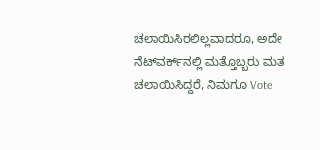ಚಲಾಯಿಸಿರಲಿಲ್ಲವಾದರೂ, ಅದೇ ನೆಟ್‌ವರ್ಕ್‌ನಲ್ಲಿ ಮತ್ತೊಬ್ಬರು ಮತ ಚಲಾಯಿಸಿದ್ದರೆ, ನಿಮಗೂ Vote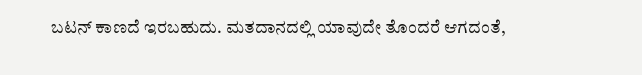ಬಟನ್ ಕಾಣದೆ ಇರಬಹುದು. ಮತದಾನದಲ್ಲಿ ಯಾವುದೇ ತೊಂದರೆ ಆಗದಂತೆ,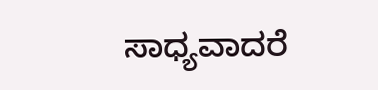ಸಾಧ್ಯವಾದರೆ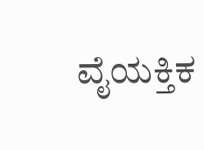ವೈಯಕ್ತಿಕ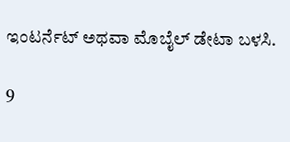ಇಂಟರ್ನೆಟ್ ಅಥವಾ ಮೊಬೈಲ್ ಡೇಟಾ ಬಳಸಿ.

9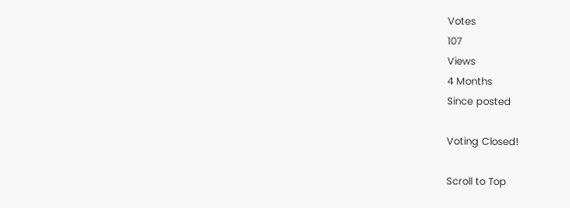Votes
107
Views
4 Months
Since posted

Voting Closed!

Scroll to Top